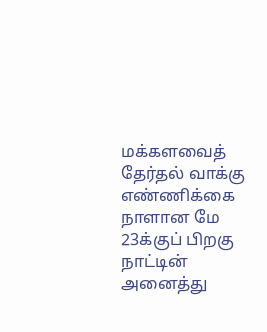மக்களவைத் தேர்தல் வாக்கு எண்ணிக்கை நாளான மே 23க்குப் பிறகு நாட்டின் அனைத்து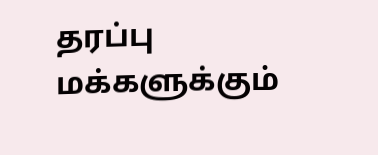தரப்பு மக்களுக்கும்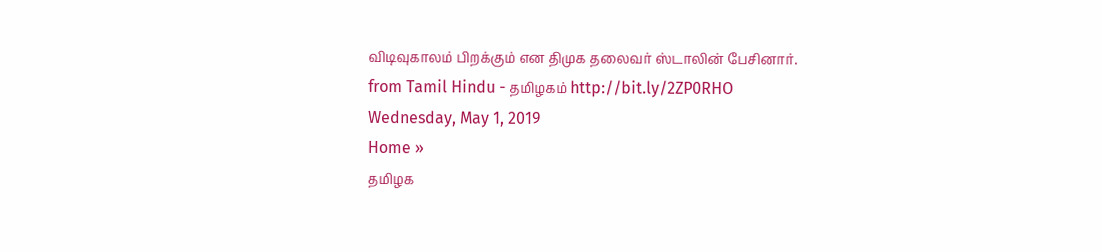விடிவுகாலம் பிறக்கும் என திமுக தலைவர் ஸ்டாலின் பேசினார்.
from Tamil Hindu - தமிழகம் http://bit.ly/2ZP0RHO
Wednesday, May 1, 2019
Home »
தமிழக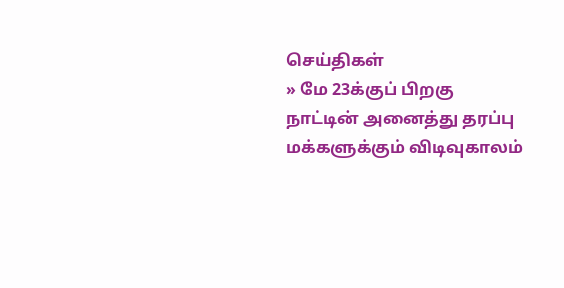செய்திகள்
» மே 23க்குப் பிறகு நாட்டின் அனைத்து தரப்பு மக்களுக்கும் விடிவுகாலம்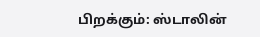பிறக்கும்: ஸ்டாலின்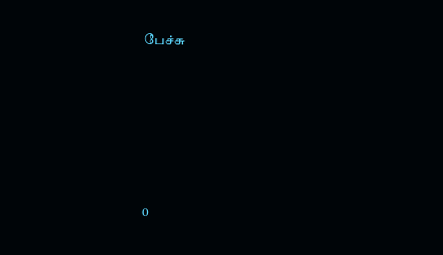பேச்சு







0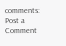comments:
Post a Comment